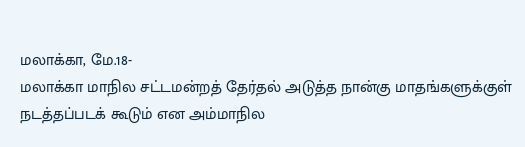மலாக்கா, மே.18-
மலாக்கா மாநில சட்டமன்றத் தேர்தல் அடுத்த நான்கு மாதங்களுக்குள் நடத்தப்படக் கூடும் என அம்மாநில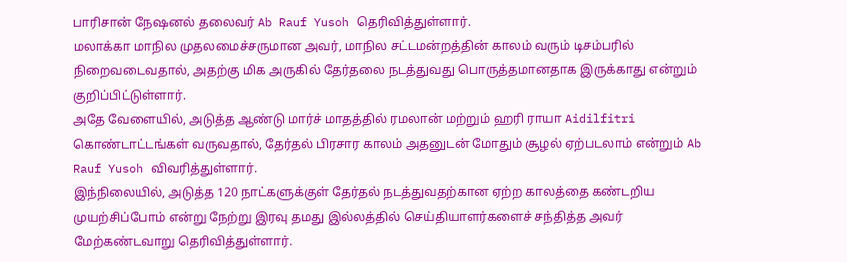பாரிசான் நேஷனல் தலைவர் Ab Rauf Yusoh தெரிவித்துள்ளார்.
மலாக்கா மாநில முதலமைச்சருமான அவர், மாநில சட்டமன்றத்தின் காலம் வரும் டிசம்பரில் நிறைவடைவதால், அதற்கு மிக அருகில் தேர்தலை நடத்துவது பொருத்தமானதாக இருக்காது என்றும் குறிப்பிட்டுள்ளார்.
அதே வேளையில், அடுத்த ஆண்டு மார்ச் மாதத்தில் ரமலான் மற்றும் ஹரி ராயா Aidilfitri கொண்டாட்டங்கள் வருவதால், தேர்தல் பிரசார காலம் அதனுடன் மோதும் சூழல் ஏற்படலாம் என்றும் Ab Rauf Yusoh விவரித்துள்ளார்.
இந்நிலையில், அடுத்த 120 நாட்களுக்குள் தேர்தல் நடத்துவதற்கான ஏற்ற காலத்தை கண்டறிய முயற்சிப்போம் என்று நேற்று இரவு தமது இல்லத்தில் செய்தியாளர்களைச் சந்தித்த அவர் மேற்கண்டவாறு தெரிவித்துள்ளார்.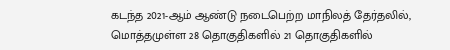கடந்த 2021-ஆம் ஆண்டு நடைபெற்ற மாநிலத் தேர்தலில், மொத்தமுள்ள 28 தொகுதிகளில் 21 தொகுதிகளில்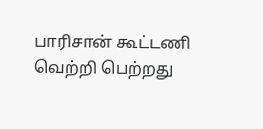பாரிசான் கூட்டணி வெற்றி பெற்றது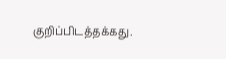குறிப்பிடத்தக்கது.